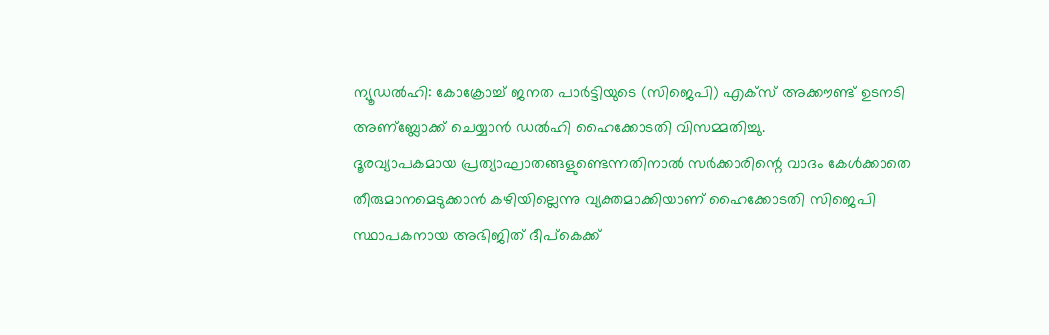ന്യൂഡൽഹി: കോക്രോച്ച് ജനത പാർട്ടിയുടെ (സിജെപി) എക്സ് അക്കൗണ്ട് ഉടനടി അണ്ബ്ലോക്ക് ചെയ്യാൻ ഡൽഹി ഹൈക്കോടതി വിസമ്മതിച്ചു.
ദൂരവ്യാപകമായ പ്രത്യാഘാതങ്ങളുണ്ടെന്നതിനാൽ സർക്കാരിന്റെ വാദം കേൾക്കാതെ തീരുമാനമെടുക്കാൻ കഴിയില്ലെന്നു വ്യക്തമാക്കിയാണ് ഹൈക്കോടതി സിജെപി സ്ഥാപകനായ അഭിജിത് ദീപ്കെക്ക്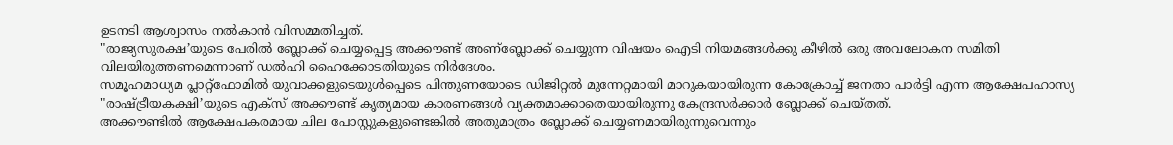ഉടനടി ആശ്വാസം നൽകാൻ വിസമ്മതിച്ചത്.
"രാജ്യസുരക്ഷ’യുടെ പേരിൽ ബ്ലോക്ക് ചെയ്യപ്പെട്ട അക്കൗണ്ട് അണ്ബ്ലോക്ക് ചെയ്യുന്ന വിഷയം ഐടി നിയമങ്ങൾക്കു കീഴിൽ ഒരു അവലോകന സമിതി വിലയിരുത്തണമെന്നാണ് ഡൽഹി ഹൈക്കോടതിയുടെ നിർദേശം.
സമൂഹമാധ്യമ പ്ലാറ്റ്ഫോമിൽ യുവാക്കളുടെയുൾപ്പെടെ പിന്തുണയോടെ ഡിജിറ്റൽ മുന്നേറ്റമായി മാറുകയായിരുന്ന കോക്രോച്ച് ജനതാ പാർട്ടി എന്ന ആക്ഷേപഹാസ്യ "രാഷ്ട്രീയകക്ഷി’യുടെ എക്സ് അക്കൗണ്ട് കൃത്യമായ കാരണങ്ങൾ വ്യക്തമാക്കാതെയായിരുന്നു കേന്ദ്രസർക്കാർ ബ്ലോക്ക് ചെയ്തത്.
അക്കൗണ്ടിൽ ആക്ഷേപകരമായ ചില പോസ്റ്റുകളുണ്ടെങ്കിൽ അതുമാത്രം ബ്ലോക്ക് ചെയ്യണമായിരുന്നുവെന്നും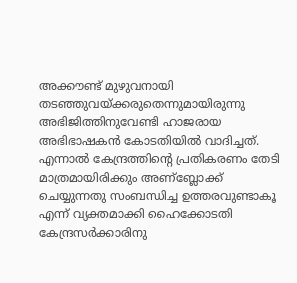അക്കൗണ്ട് മുഴുവനായി തടഞ്ഞുവയ്ക്കരുതെന്നുമായിരുന്നു അഭിജിത്തിനുവേണ്ടി ഹാജരായ അഭിഭാഷകൻ കോടതിയിൽ വാദിച്ചത്.
എന്നാൽ കേന്ദ്രത്തിന്റെ പ്രതികരണം തേടി മാത്രമായിരിക്കും അണ്ബ്ലോക്ക് ചെയ്യുന്നതു സംബന്ധിച്ച ഉത്തരവുണ്ടാകൂ എന്ന് വ്യക്തമാക്കി ഹൈക്കോടതി കേന്ദ്രസർക്കാരിനു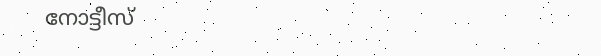നോട്ടീസ്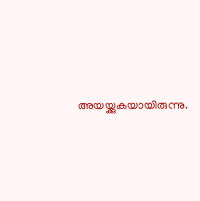അയയ്ക്കുകയായിരുന്നു.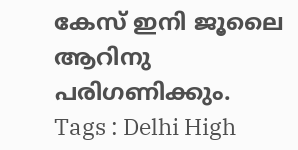കേസ് ഇനി ജൂലൈ ആറിനു പരിഗണിക്കും.
Tags : Delhi High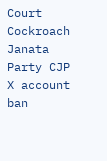Court Cockroach Janata Party CJP X account ban